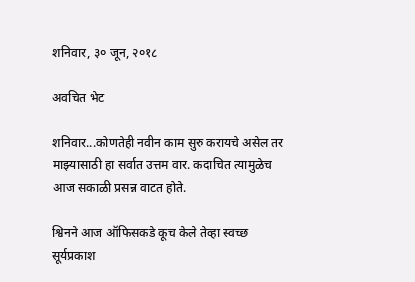शनिवार, ३० जून, २०१८

अवचित भेट

शनिवार...कोणतेही नवीन काम सुरु करायचे असेल तर माझ्यासाठी हा सर्वात उत्तम वार. कदाचित त्यामुळेच आज सकाळी प्रसन्न वाटत होते.

श्विनने आज ऑफिसकडे कूच केले तेव्हा स्वच्छ सूर्यप्रकाश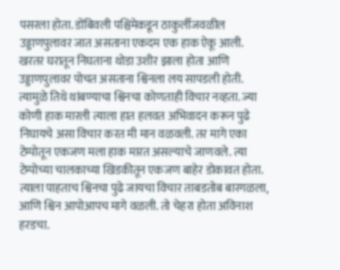पसरला होता. डोंबिवली पश्चिमेकडून ठाकुर्लीजवळील उड्डाणपुलावर जात असताना एकदम एक हाक ऐकू आली. खरतर घरातून निघताना थोडा उशीर झाला होता आणि उड्डाणपुलावर पोचत असताना श्विनला लय सापडली होती. त्यामुळे तिथे थांबण्याचा श्विनचा कोणताही विचार नव्हता. ज्या कोणी हाक मारली त्याला हात हलवत अभिवादन करून पुढे निघायचे असा विचार करत मी मान वळवली. तर मागे एका टेम्पोतून एकजण मला हाक मारत असल्याचे जाणवले. त्या टेम्पोच्या चालकाच्या खिडकीतून एकजण बाहेर डोकावत होता. त्याला पाहताच श्विनचा पुढे जायचा विचार ताबडतोब बारगळला, आणि श्विन आपोआपच मागे वळली. तो चेहरा होता अविनाश हरडचा.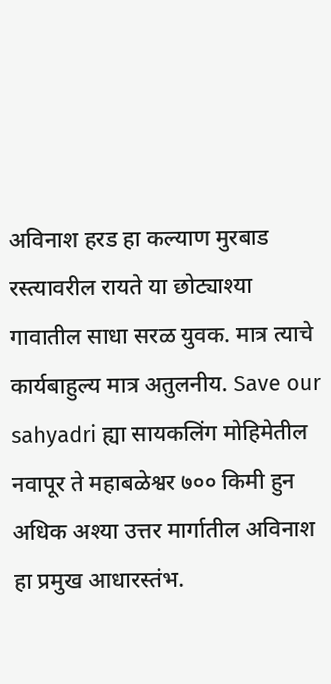अविनाश हरड हा कल्याण मुरबाड रस्त्यावरील रायते या छोट्याश्या गावातील साधा सरळ युवक. मात्र त्याचे कार्यबाहुल्य मात्र अतुलनीय. Save our sahyadri ह्या सायकलिंग मोहिमेतील नवापूर ते महाबळेश्वर ७०० किमी हुन अधिक अश्या उत्तर मार्गातील अविनाश हा प्रमुख आधारस्तंभ.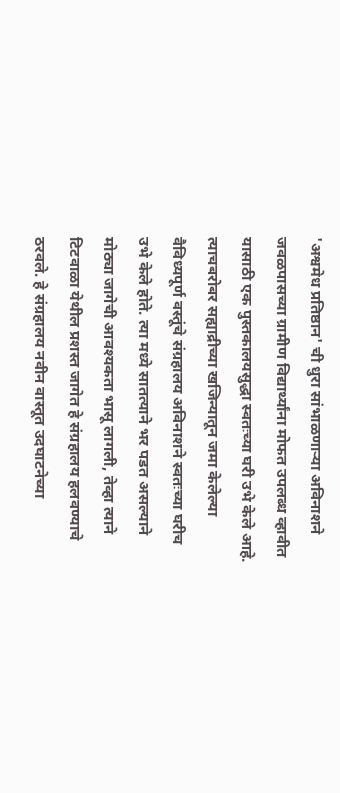'अश्वमेध प्रतिष्ठान' ची धुरा सांभाळणाऱ्या अविनाशने जवळपासच्या ग्रामीण विद्यार्थ्यांना मोफत उपलब्ध व्हावीत यासाठी एक पुस्तकालयसुद्धा स्वतःच्या घरी उभे केले आहे. त्याचबरोबर सह्याद्रीच्या खजिन्यातून जमा केलेल्या वैविध्यपूर्ण वस्तूंचे संग्रहालय अविनाशने स्वतःच्या घरीच उभे केले होते. त्या मध्ये सातत्याने भर पडत असल्याने मोठ्या जागेची आवश्यकता भासू लागली, तेव्हा त्याने टिटवाळा येथील प्रशस्त जागेत हे संग्रहालय हलवण्याचे ठरवले. हे संग्रहालय नवीन वास्तूत उदघाटनेच्या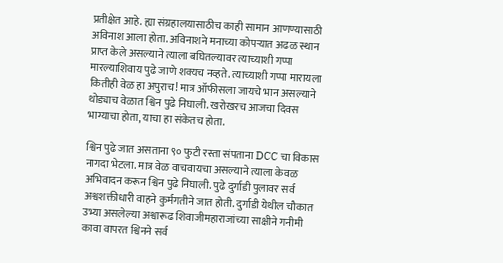प्रतीक्षेत आहे. ह्या संग्रहालयासाठीच काही सामान आणण्यासाठी अविनाश आला होता. अविनाशने मनाच्या कोपऱ्यात अढळ स्थान प्राप्त केले असल्याने त्याला बघितल्यावर त्याच्याशी गप्पा मारल्याशिवाय पुढे जाणे शक्यच नव्हते. त्याच्याशी गप्पा मारायला कितीही वेळ हा अपुराच! मात्र ऑफीसला जायचे भान असल्याने थोड्याच वेळात श्विन पुढे निघाली. खरोखरच आजचा दिवस भाग्याचा होता, याचा हा संकेतच होता.

श्विन पुढे जात असताना ९० फुटी रस्ता संपताना DCC चा विकास नागदा भेटला. मात्र वेळ वाचवायचा असल्याने त्याला केवळ अभिवादन करून श्विन पुढे निघाली. पुढे दुर्गाडी पुलावर सर्व अश्वशक्तीधारी वाहने कुर्मगतीने जात होती. दुर्गाडी येथील चौकात उभ्या असलेल्या अश्वारूढ शिवाजीमहाराजांच्या साक्षीने गनीमी कावा वापरत श्विनने सर्व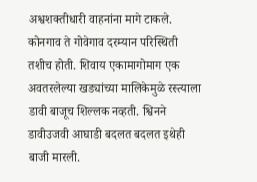अश्वशक्तीधारी वाहनांना मागे टाकले. कोनगाव ते गोवेगाव दरम्यान परिस्थिती तशीच होती. शिवाय एकामागोमाग एक अवतरलेल्या खड्यांच्या मालिकेमुळे रस्त्याला डावी बाजूच शिल्लक नव्हती. श्विनने डावीउजवी आघाडी बदलत बदलत इथेही बाजी मारली.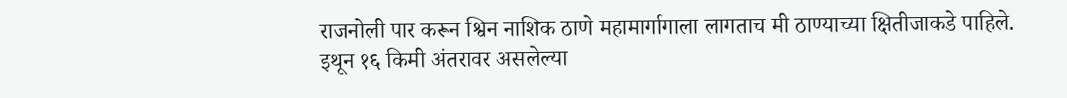राजनोली पार करून श्विन नाशिक ठाणे महामार्गागाला लागताच मी ठाण्याच्या क्षितीजाकडे पाहिले. इथून १६ किमी अंतरावर असलेल्या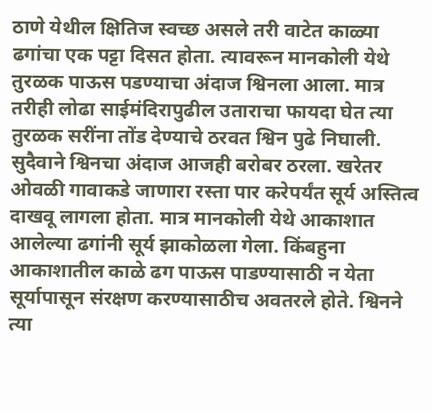ठाणे येथील क्षितिज स्वच्छ असले तरी वाटेत काळ्या ढगांचा एक पट्टा दिसत होता. त्यावरून मानकोली येथे तुरळक पाऊस पडण्याचा अंदाज श्विनला आला. मात्र तरीही लोढा साईमंदिरापुढील उताराचा फायदा घेत त्या तुरळक सरींना तोंड देण्याचे ठरवत श्विन पुढे निघाली. सुदैवाने श्विनचा अंदाज आजही बरोबर ठरला. खरेतर ओवळी गावाकडे जाणारा रस्ता पार करेपर्यंत सूर्य अस्तित्व दाखवू लागला होता. मात्र मानकोली येथे आकाशात आलेल्या ढगांनी सूर्य झाकोळला गेला. किंबहुना आकाशातील काळे ढग पाऊस पाडण्यासाठी न येता सूर्यापासून संरक्षण करण्यासाठीच अवतरले होते. श्विनने त्या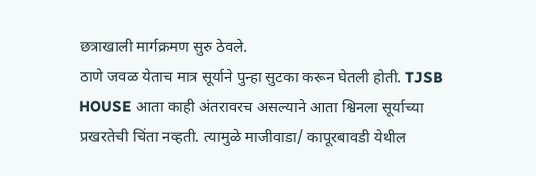छत्राखाली मार्गक्रमण सुरु ठेवले.
ठाणे जवळ येताच मात्र सूर्याने पुन्हा सुटका करून घेतली होती. TJSB HOUSE आता काही अंतरावरच असल्याने आता श्विनला सूर्याच्या प्रखरतेची चिंता नव्हती. त्यामुळे माजीवाडा/ कापूरबावडी येथील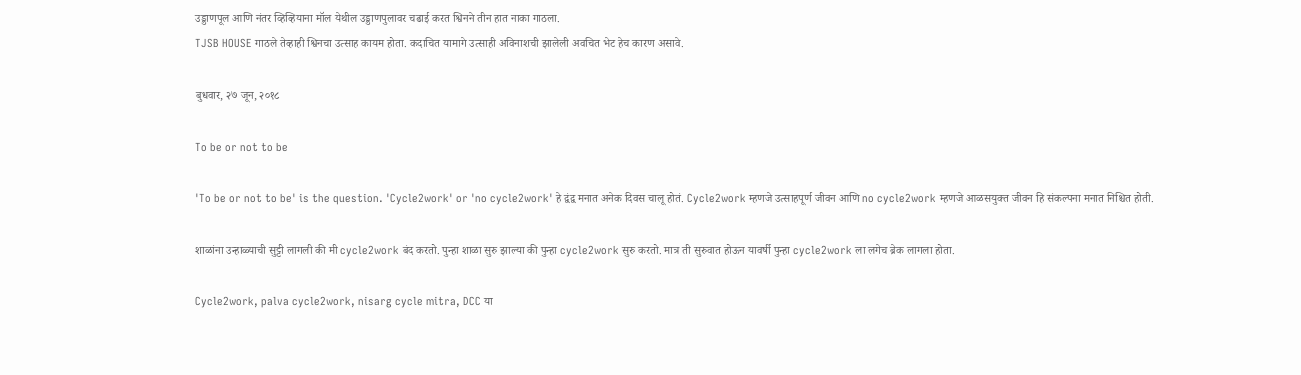उड्डाणपूल आणि नंतर व्हिव्हियाना मॉल येथील उड्डाणपुलावर चढाई करत श्विनने तीन हात नाका गाठला.
TJSB HOUSE गाठले तेव्हाही श्विनचा उत्साह कायम होता. कदाचित यामागे उत्साही अविनाशची झालेली अवचित भेट हेच कारण असावे.

बुधवार, २७ जून, २०१८

To be or not to be

'To be or not to be' is the question. 'Cycle2work' or 'no cycle2work' हे द्वंद्व मनात अनेक दिवस चालू होतं. Cycle2work म्हणजे उत्साहपूर्ण जीवन आणि no cycle2work म्हणजे आळसयुक्त जीवन हि संकल्पना मनात निश्चित होती.

शाळांना उन्हाळ्याची सुट्टी लागली की मी cycle2work बंद करतो. पुन्हा शाळा सुरु झाल्या की पुन्हा cycle2work सुरु करतो. मात्र ती सुरुवात होऊन यावर्षी पुन्हा cycle2work ला लगेच ब्रेक लागला होता.

Cycle2work, palva cycle2work, nisarg cycle mitra, DCC या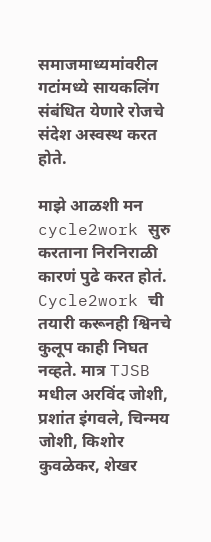समाजमाध्यमांवरील गटांमध्ये सायकलिंग संबंधित येणारे रोजचे संदेश अस्वस्थ करत होते.

माझे आळशी मन cycle2work सुरु करताना निरनिराळी कारणं पुढे करत होतं. Cycle2work ची तयारी करूनही श्विनचे कुलूप काही निघत नव्हते. मात्र TJSB मधील अरविंद जोशी, प्रशांत इंगवले, चिन्मय जोशी, किशोर कुवळेकर, शेखर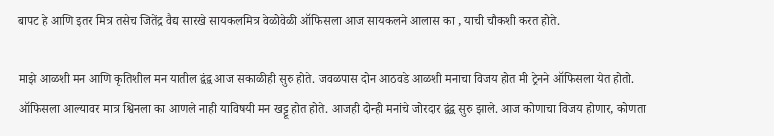बापट हे आणि इतर मित्र तसेच जितेंद्र वैद्य सारखे सायकलमित्र वेळोवेळी ऑफिसला आज सायकलने आलास का , याची चौकशी करत होते.

माझे आळशी मन आणि कृतिशील मन यातील द्वंद्व आज सकाळीही सुरु होते. जवळपास दोन आठवडे आळशी मनाचा विजय होत मी ट्रेनने ऑफिसला येत होतो. ऑफिसला आल्यावर मात्र श्विनला का आणले नाही याविषयी मन खट्टू होत होते. आजही दोन्ही मनांचे जोरदार द्वंद्व सुरु झाले. आज कोणाचा विजय होणार, कोणता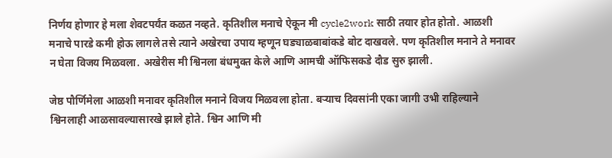निर्णय होणार हे मला शेवटपर्यंत कळत नव्हते. कृतिशील मनाचे ऐकून मी cycle2work साठी तयार होत होतो. आळशी मनाचे पारडे कमी होऊ लागले तसे त्याने अखेरचा उपाय म्हणून घड्याळबाबांकडे बोट दाखवले. पण कृतिशील मनाने ते मनावर न घेता विजय मिळवला. अखेरीस मी श्विनला बंधमुक्त केले आणि आमची ऑफिसकडे दौड सुरु झाली.

जेष्ठ पौर्णिमेला आळशी मनावर कृतिशील मनाने विजय मिळवला होता. बऱ्याच दिवसांनी एका जागी उभी राहिल्याने श्विनलाही आळसावल्यासारखे झाले होते. श्विन आणि मी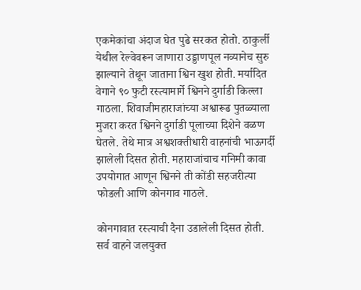एकमेकांचा अंदाज घेत पुढे सरकत होतो. ठाकुर्ली येथील रेल्वेवरून जाणारा उड्डाणपूल नव्यानेच सुरु झाल्याने तेथून जाताना श्विन खुश होती. मर्यादित वेगाने ९० फुटी रस्त्यामार्गे श्विनने दुर्गाडी किल्ला गाठला. शिवाजीमहाराजांच्या अश्वारूढ पुतळ्याला मुजरा करत श्विनने दुर्गाडी पूलाच्या दिशेने वळण घेतले. तेथे मात्र अश्वशक्तीधारी वाहनांची भाऊगर्दी झालेली दिसत होती. महाराजांचाच गनिमी कावा उपयोगात आणून श्विनने ती कोंडी सहजरीत्या फोडली आणि कोनगाव गाठले.

कोनगावात रस्त्याची दैना उडालेली दिसत होती. सर्व वाहने जलयुक्त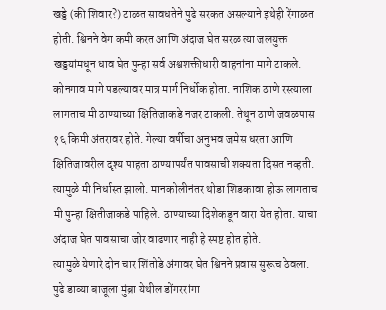खड्डे (की शिवार?) टाळत सावधतेने पुढे सरकत असल्याने इथेही रेंगाळत होती. श्विनने वेग कमी करत आणि अंदाज घेत सरळ त्या जलयुक्त खड्डयांमधून धाव घेत पुन्हा सर्व अश्वशक्तीधारी वाहनांना मागे टाकले. कोनगाव मागे पडल्यावर मात्र मार्ग निर्धोक होता. नाशिक ठाणे रस्त्याला लागताच मी ठाण्याच्या क्षितिजाकडे नजर टाकली. तेथून ठाणे जवळपास १६ किमी अंतरावर होते. गेल्या वर्षीचा अनुभव जमेस धरता आणि क्षितिजावरील दृश्य पाहता ठाण्यापर्यंत पावसाची शक्यता दिसत नव्हती. त्यामुळे मी निर्धास्त झालो. मानकोलीनंतर थोडा शिडकावा होऊ लागताच मी पुन्हा क्षितीजाकडे पाहिले. ठाण्याच्या दिशेकडून वारा येत होता. याचा अंदाज घेत पावसाचा जोर वाढणार नाही हे स्पष्ट होत होते.
त्यामुळे येणारे दोन चार शिंतोडे अंगावर घेत श्विनने प्रवास सुरूच ठेवला. पुढे डाव्या बाजूला मुंब्रा येथील डोंगररांगा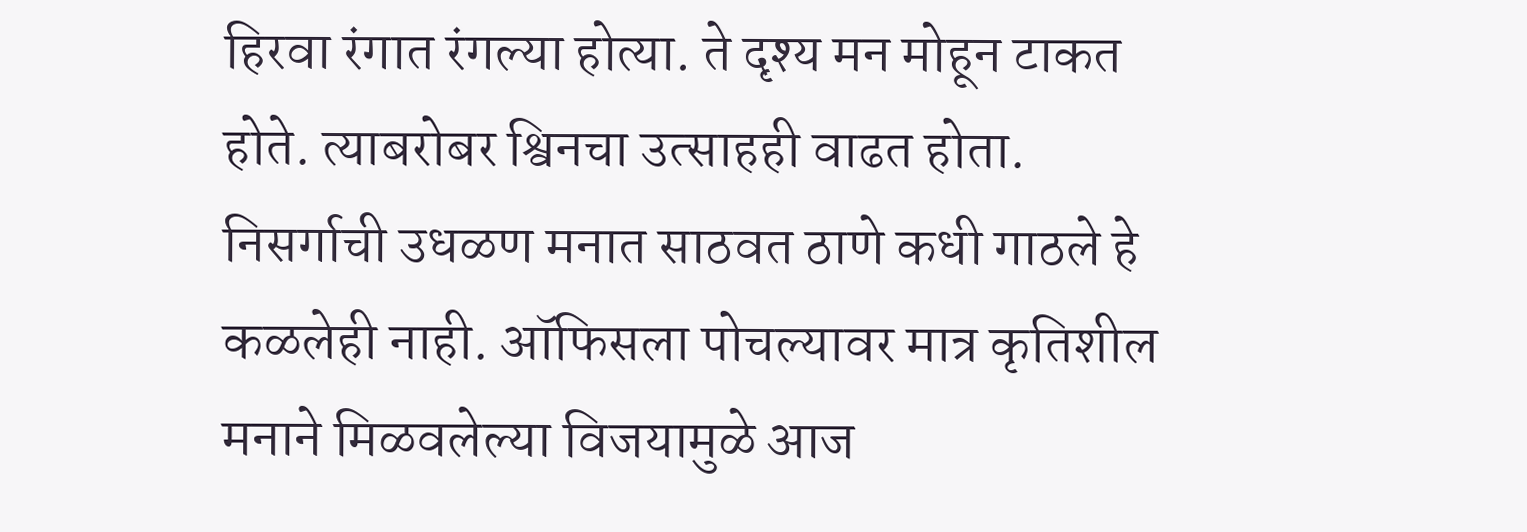हिरवा रंगात रंगल्या होत्या. ते दृश्य मन मोहून टाकत होते. त्याबरोबर श्विनचा उत्साहही वाढत होता.
निसर्गाची उधळण मनात साठवत ठाणे कधी गाठले हे कळलेही नाही. ऑफिसला पोचल्यावर मात्र कृतिशील मनाने मिळवलेल्या विजयामुळे आज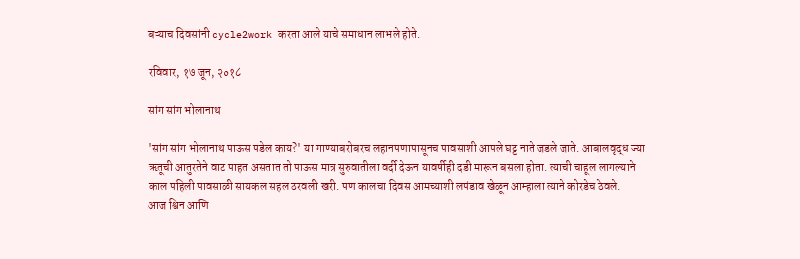बऱ्याच दिवसांनी cycle2work करता आले याचे समाधान लाभले होते.

रविवार, १७ जून, २०१८

सांग सांग भोलानाथ

'सांग सांग भोलानाथ पाऊस पडेल काय?' या गाण्याबरोबरच लहानपणापासूनच पावसाशी आपले घट्ट नाते जडले जाते. आबालवृद्ध ज्या ऋतूची आतुरतेने वाट पाहत असतात तो पाऊस मात्र सुरुवातीला वर्दी देऊन यावर्षीही दडी मारून बसला होता. त्याची चाहूल लागल्याने काल पहिली पावसाळी सायकल सहल ठरवली खरी. पण कालचा दिवस आमच्याशी लपंडाव खेळून आम्हाला त्याने कोरडेच ठेवले.
आज श्विन आणि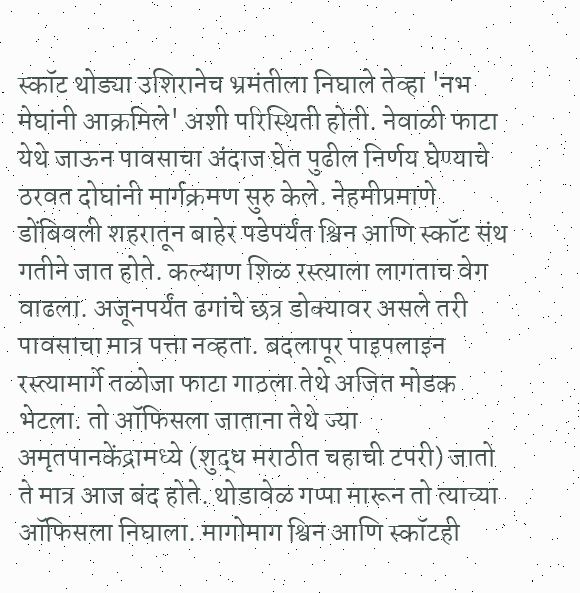स्कॉट थोड्या उशिरानेच भ्रमंतीला निघाले तेव्हा 'नभ मेघांनी आक्रमिले' अशी परिस्थिती होती. नेवाळी फाटा येथे जाऊन पावसाचा अंदाज घेत पुढील निर्णय घेण्याचे ठरवत दोघांनी मार्गक्रमण सुरु केले. नेहमीप्रमाणे डोंबिवली शहरातून बाहेर पडेपर्यंत श्विन आणि स्कॉट संथ गतीने जात होते. कल्याण शिळ रस्त्याला लागताच वेग वाढला. अजूनपर्यंत ढगांचे छत्र डोक्यावर असले तरी पावसाचा मात्र पत्ता नव्हता. बदलापूर पाइपलाइन रस्त्यामार्गे तळोजा फाटा गाठला तेथे अजित मोडक भेटला. तो ऑफिसला जाताना तेथे ज्या अमृतपानकेंद्रामध्ये (शुद्ध मराठीत चहाची टपरी) जातो ते मात्र आज बंद होते. थोडावेळ गप्पा मारून तो त्याच्या ऑफिसला निघाला. मागोमाग श्विन आणि स्कॉटही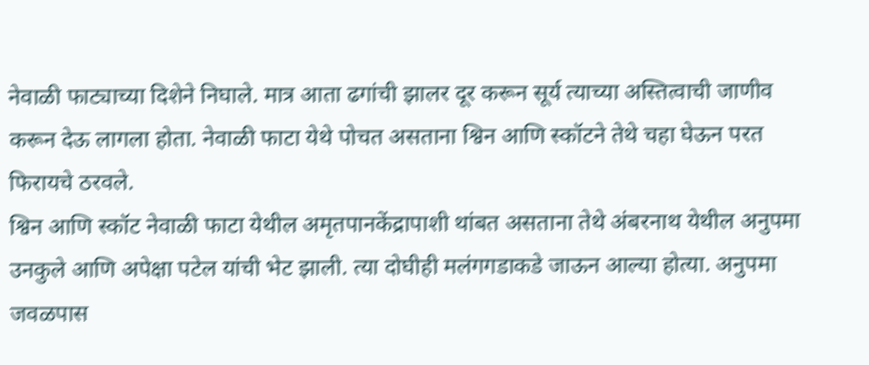नेवाळी फाट्याच्या दिशेने निघाले. मात्र आता ढगांची झालर दूर करून सूर्य त्याच्या अस्तित्वाची जाणीव करून देऊ लागला होता. नेवाळी फाटा येथे पोचत असताना श्विन आणि स्कॉटने तेथे चहा घेऊन परत फिरायचे ठरवले.
श्विन आणि स्कॉट नेवाळी फाटा येथील अमृतपानकेंद्रापाशी थांबत असताना तेथे अंबरनाथ येथील अनुपमा उनकुले आणि अपेक्षा पटेल यांची भेट झाली. त्या दोघीही मलंगगडाकडे जाऊन आल्या होत्या. अनुपमा जवळपास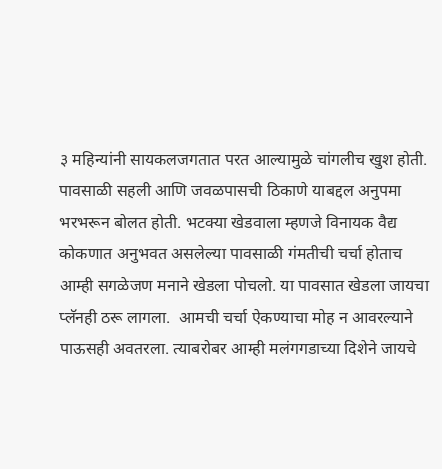३ महिन्यांनी सायकलजगतात परत आल्यामुळे चांगलीच खुश होती. पावसाळी सहली आणि जवळपासची ठिकाणे याबद्दल अनुपमा भरभरून बोलत होती. भटक्या खेडवाला म्हणजे विनायक वैद्य कोकणात अनुभवत असलेल्या पावसाळी गंमतीची चर्चा होताच आम्ही सगळेजण मनाने खेडला पोचलो. या पावसात खेडला जायचा प्लॅनही ठरू लागला.  आमची चर्चा ऐकण्याचा मोह न आवरल्याने पाऊसही अवतरला. त्याबरोबर आम्ही मलंगगडाच्या दिशेने जायचे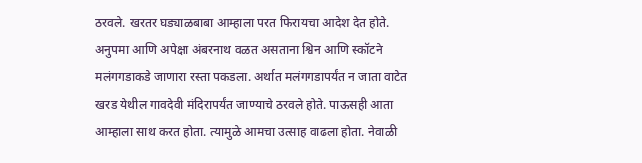ठरवले. खरतर घड्याळबाबा आम्हाला परत फिरायचा आदेश देत होते.
अनुपमा आणि अपेक्षा अंबरनाथ वळत असताना श्विन आणि स्कॉटने मलंगगडाकडे जाणारा रस्ता पकडला. अर्थात मलंगगडापर्यंत न जाता वाटेत खरड येथील गावदेवी मंदिरापर्यंत जाण्याचे ठरवले होते. पाऊसही आता आम्हाला साथ करत होता. त्यामुळे आमचा उत्साह वाढला होता. नेवाळी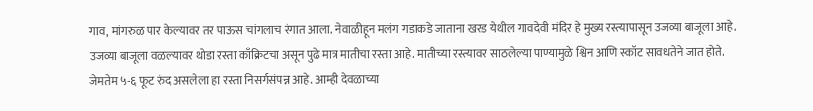गाव, मांगरुळ पार केल्यावर तर पाऊस चांगलाच रंगात आला. नेवाळीहून मलंग गडाकडे जाताना खरड येथील गावदेवी मंदिर हे मुख्य रस्त्यापासून उजव्या बाजूला आहे. उजव्या बाजूला वळल्यावर थोडा रस्ता काँक्रिटचा असून पुढे मात्र मातीचा रस्ता आहे. मातीच्या रस्त्यावर साठलेल्या पाण्यामुळे श्विन आणि स्कॉट सावधतेने जात होते. जेमतेम ५-६ फूट रुंद असलेला हा रस्ता निसर्गसंपन्न आहे. आम्ही देवळाच्या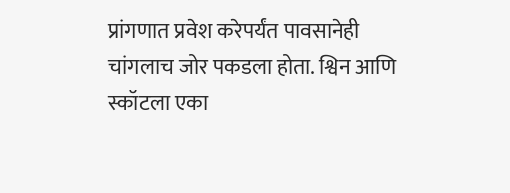प्रांगणात प्रवेश करेपर्यंत पावसानेही चांगलाच जोर पकडला होता. श्विन आणि स्कॉटला एका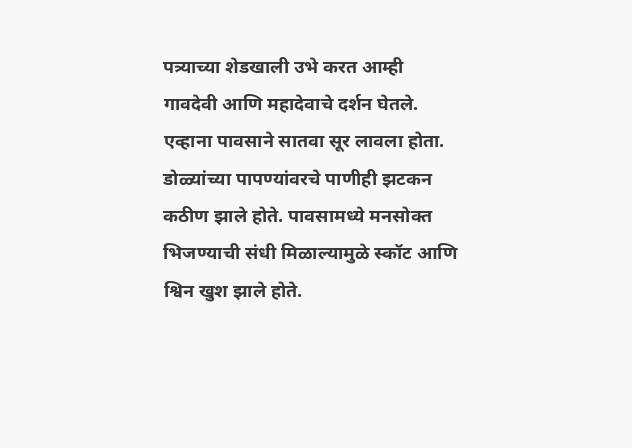पत्र्याच्या शेडखाली उभे करत आम्ही गावदेवी आणि महादेवाचे दर्शन घेतले. एव्हाना पावसाने सातवा सूर लावला होता. डोळ्यांच्या पापण्यांवरचे पाणीही झटकन कठीण झाले होते. पावसामध्ये मनसोक्त भिजण्याची संधी मिळाल्यामुळे स्कॉट आणि श्विन खुश झाले होते.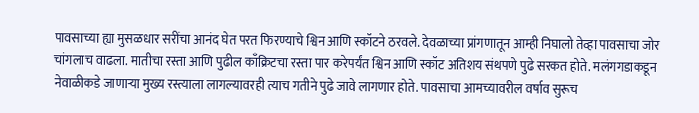पावसाच्या ह्या मुसळधार सरींचा आनंद घेत परत फिरण्याचे श्विन आणि स्कॉटने ठरवले. देवळाच्या प्रांगणातून आम्ही निघालो तेव्हा पावसाचा जोर चांगलाच वाढला. मातीचा रस्ता आणि पुढील काँक्रिटचा रस्ता पार करेपर्यंत श्विन आणि स्कॉट अतिशय संथपणे पुढे सरकत होते. मलंगगडाकडून नेवाळीकडे जाणाऱ्या मुख्य रस्त्याला लागल्यावरही त्याच गतीने पुढे जावे लागणार होते. पावसाचा आमच्यावरील वर्षाव सुरूच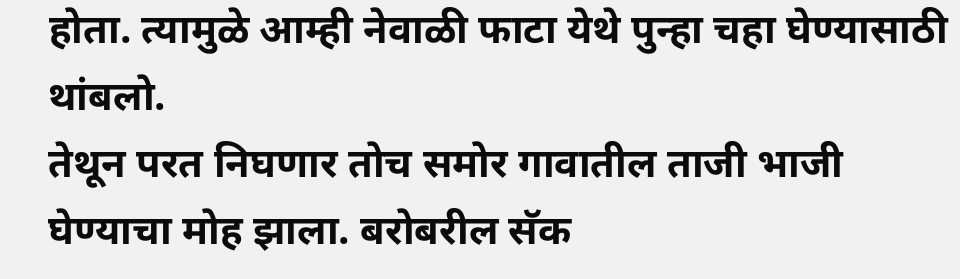होता. त्यामुळे आम्ही नेवाळी फाटा येथे पुन्हा चहा घेण्यासाठी थांबलो.
तेथून परत निघणार तोच समोर गावातील ताजी भाजी घेण्याचा मोह झाला. बरोबरील सॅक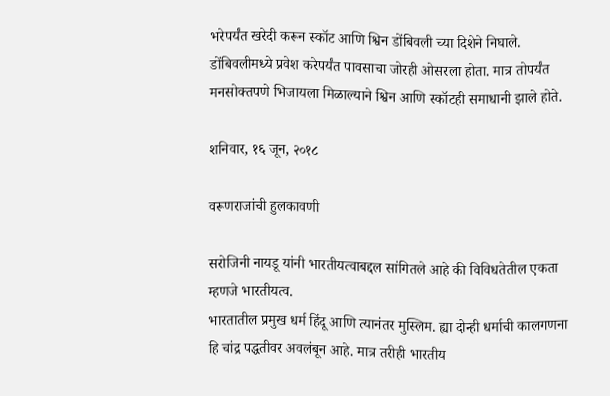भरेपर्यंत खरेदी करून स्कॉट आणि श्विन डोंबिवली च्या दिशेने निघाले. डोंबिवलीमध्ये प्रवेश करेपर्यंत पावसाचा जोरही ओसरला होता. मात्र तोपर्यंत मनसोक्तपणे भिजायला मिळाल्याने श्विन आणि स्कॉटही समाधानी झाले होते.

शनिवार, १६ जून, २०१८

वरूणराजांची हुलकावणी

सरोजिनी नायडू यांनी भारतीयत्वाबद्दल सांगितले आहे की विविधतेतील एकता म्हणजे भारतीयत्व.
भारतातील प्रमुख धर्म हिंदू आणि त्यानंतर मुस्लिम. ह्या दोन्ही धर्माची कालगणना हि चांद्र पद्धतीवर अवलंबून आहे. मात्र तरीही भारतीय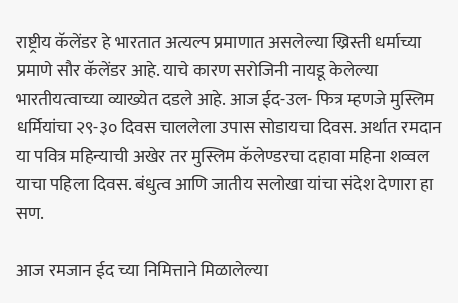राष्ट्रीय कॅलेंडर हे भारतात अत्यल्प प्रमाणात असलेल्या ख्रिस्ती धर्माच्या प्रमाणे सौर कॅलेंडर आहे. याचे कारण सरोजिनी नायडू केलेल्या भारतीयत्वाच्या व्याख्येत दडले आहे. आज ईद-उल- फित्र म्हणजे मुस्लिम धर्मियांचा २९-३० दिवस चाललेला उपास सोडायचा दिवस. अर्थात रमदान या पवित्र महिन्याची अखेर तर मुस्लिम कॅलेण्डरचा दहावा महिना शव्वल याचा पहिला दिवस. बंधुत्व आणि जातीय सलोखा यांचा संदेश देणारा हा सण.

आज रमजान ईद च्या निमित्ताने मिळालेल्या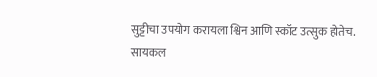सुट्टीचा उपयोग करायला श्विन आणि स्कॉट उत्सुक होतेच. सायकल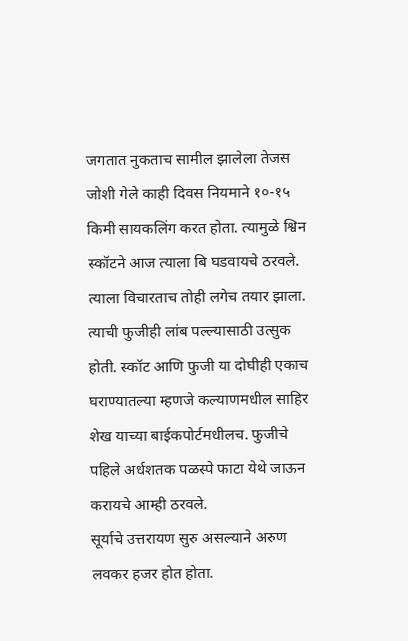जगतात नुकताच सामील झालेला तेजस जोशी गेले काही दिवस नियमाने १०-१५ किमी सायकलिंग करत होता. त्यामुळे श्विन स्कॉटने आज त्याला बि घडवायचे ठरवले. त्याला विचारताच तोही लगेच तयार झाला. त्याची फुजीही लांब पल्ल्यासाठी उत्सुक होती. स्कॉट आणि फुजी या दोघीही एकाच घराण्यातल्या म्हणजे कल्याणमधील साहिर शेख याच्या बाईकपोर्टमधीलच. फुजीचे पहिले अर्धशतक पळस्पे फाटा येथे जाऊन करायचे आम्ही ठरवले.
सूर्याचे उत्तरायण सुरु असल्याने अरुण लवकर हजर होत होता.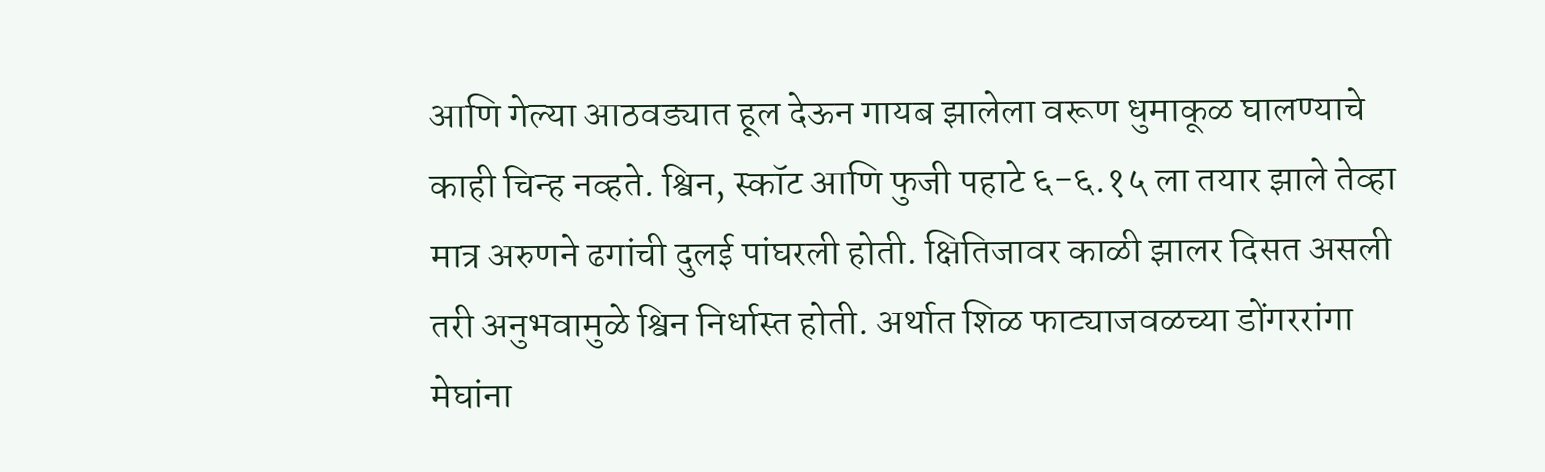आणि गेल्या आठवड्यात हूल देऊन गायब झालेला वरूण धुमाकूळ घालण्याचे काही चिन्ह नव्हते. श्विन, स्कॉट आणि फुजी पहाटे ६-६.१५ ला तयार झाले तेव्हा मात्र अरुणने ढगांची दुलई पांघरली होती. क्षितिजावर काळी झालर दिसत असली तरी अनुभवामुळे श्विन निर्धास्त होती. अर्थात शिळ फाट्याजवळच्या डोंगररांगा मेघांना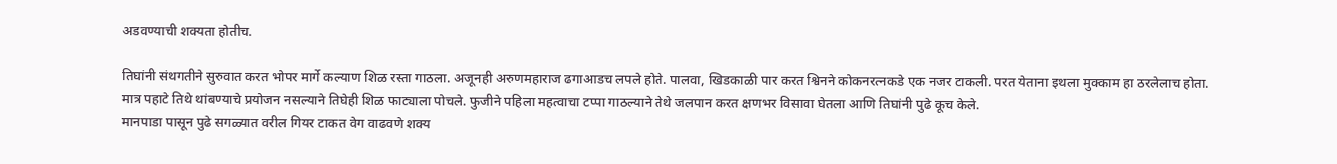अडवण्याची शक्यता होतीच.

तिघांनी संथगतीने सुरुवात करत भोपर मार्गे कल्याण शिळ रस्ता गाठला. अजूनही अरुणमहाराज ढगाआडच लपले होते. पालवा, खिडकाळी पार करत श्विनने कोकनरत्नकडे एक नजर टाकली. परत येताना इथला मुक्काम हा ठरलेलाच होता. मात्र पहाटे तिथे थांबण्याचे प्रयोजन नसल्याने तिघेही शिळ फाट्याला पोचले. फुजीने पहिला महत्वाचा टप्पा गाठल्याने तेथे जलपान करत क्षणभर विसावा घेतला आणि तिघांनी पुढे कूच केले.
मानपाडा पासून पुढे सगळ्यात वरील गियर टाकत वेग वाढवणे शक्य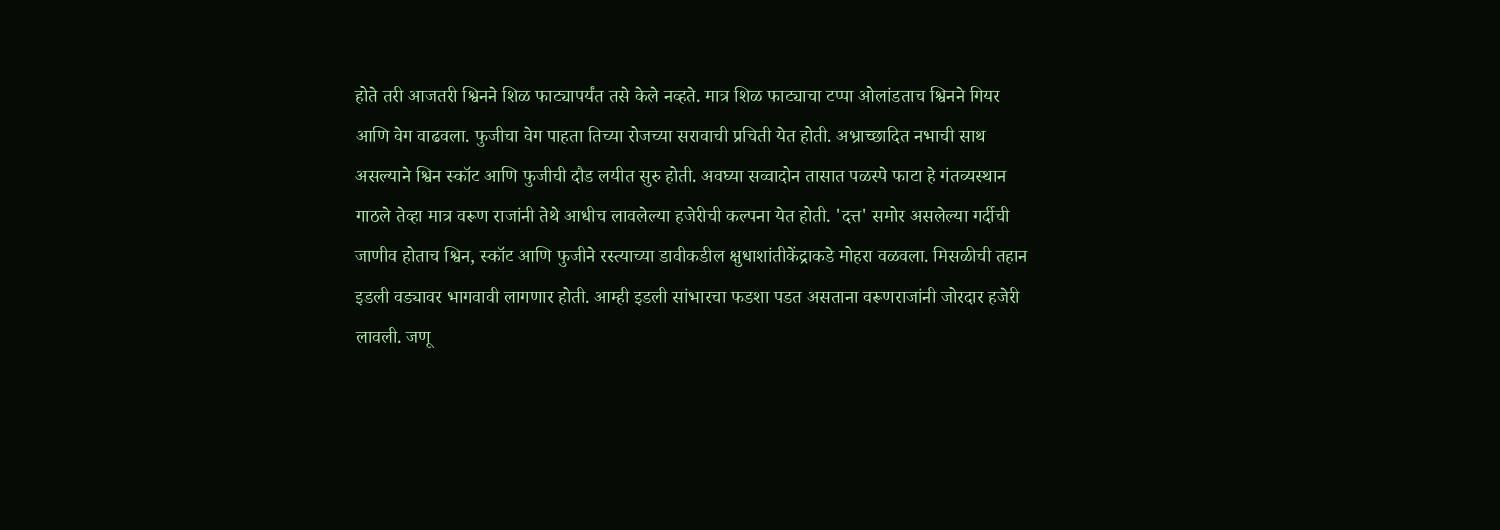होते तरी आजतरी श्विनने शिळ फाट्यापर्यंत तसे केले नव्हते. मात्र शिळ फाट्याचा टप्पा ओलांडताच श्विनने गियर आणि वेग वाढवला. फुजीचा वेग पाहता तिच्या रोजच्या सरावाची प्रचिती येत होती. अभ्राच्छादित नभाची साथ असल्याने श्विन स्कॉट आणि फुजीची दौड लयीत सुरु होती. अवघ्या सव्वादोन तासात पळस्पे फाटा हे गंतव्यस्थान गाठले तेव्हा मात्र वरूण राजांनी तेथे आधीच लावलेल्या हजेरीची कल्पना येत होती. 'दत्त' समोर असलेल्या गर्दीची जाणीव होताच श्विन, स्कॉट आणि फुजीने रस्त्याच्या डावीकडील क्षुधाशांतीकेंद्राकडे मोहरा वळवला. मिसळीची तहान इडली वड्यावर भागवावी लागणार होती. आम्ही इडली सांभारचा फडशा पडत असताना वरूणराजांनी जोरदार हजेरी लावली. जणू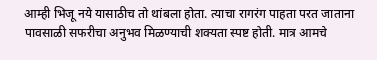आम्ही भिजू नये यासाठीच तो थांबला होता. त्याचा रागरंग पाहता परत जाताना पावसाळी सफरीचा अनुभव मिळण्याची शक्यता स्पष्ट होती. मात्र आमचे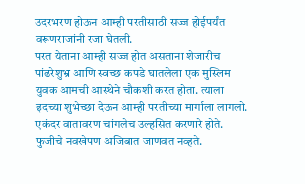उदरभरण होऊन आम्ही परतीसाठी सज्ज होईपर्यंत वरूणराजांनी रजा घेतली.
परत येताना आम्ही सज्ज होत असताना शेजारीच पांढरेशुभ्र आणि स्वच्छ कपडे घातलेला एक मुस्लिम युवक आमची आस्थेने चौकशी करत होता. त्याला इदच्या शुभेच्छा देऊन आम्ही परतीच्या मार्गाला लागलो.
एकंदर वातावरण चांगलेच उल्हसित करणारे होते. फुजीचे नवखेपण अजिबात जाणवत नव्हते.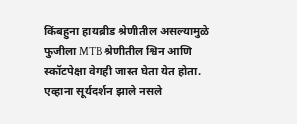किंबहुना हायब्रीड श्रेणीतील असल्यामुळे फुजीला MTB श्रेणीतील श्विन आणि स्कॉटपेक्षा वेगही जास्त घेता येत होता. एव्हाना सूर्यदर्शन झाले नसले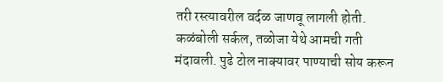तरी रस्त्यावरील वर्दळ जाणवू लागली होती. कळंबोली सर्कल, तळोजा येथे आमची गती मंदावली. पुढे टोल नाक्यावर पाण्याची सोय करून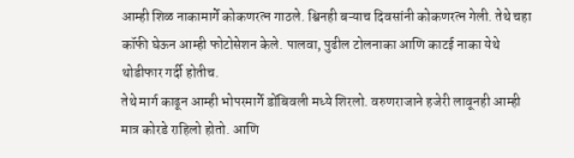आम्ही शिळ नाकामार्गे कोकणरत्न गाठले. श्विनही बऱ्याच दिवसांनी कोकणरत्न गेली. तेथे चहा कॉफी घेऊन आम्ही फोटोसेशन केले. पालवा, पुढील टोलनाका आणि काटई नाका येथे थोडीफार गर्दी होतीच.
तेथे मार्ग काढून आम्ही भोपरमार्गे डोंबिवली मध्ये शिरलो. वरुणराजाने हजेरी लावूनही आम्ही मात्र कोरडे राहिलो होतो. आणि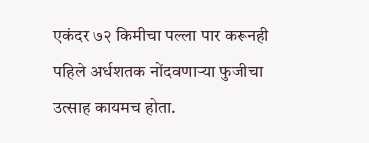एकंदर ७२ किमीचा पल्ला पार करूनही पहिले अर्धशतक नोंदवणाऱ्या फुजीचा उत्साह कायमच होता.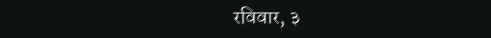रविवार, ३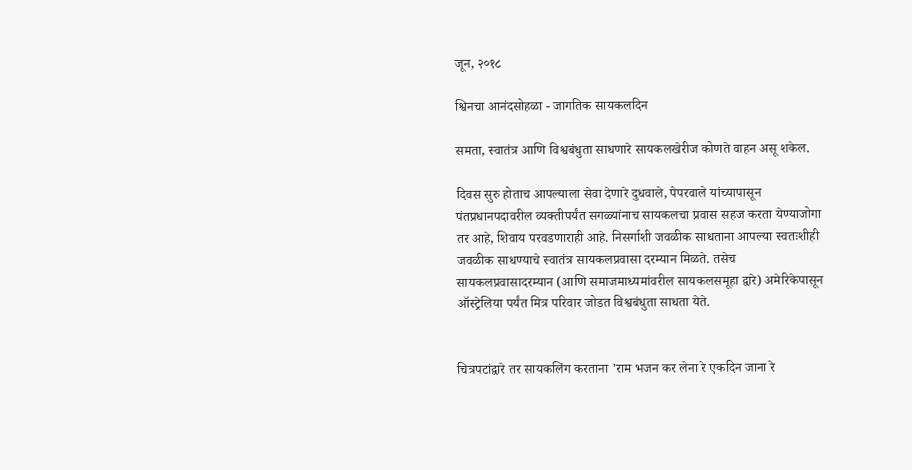जून, २०१८

श्विनचा आनंदसोहळा - जागतिक सायकलदिन

समता, स्वातंत्र आणि विश्वबंधुता साधणारे सायकलखेरीज कोणते वाहन असू शकेल.

दिवस सुरु होताच आपल्याला सेवा देणारे दुधवाले, पेपरवाले यांच्यापासून पंतप्रधानपदावरील व्यक्तीपर्यंत सगळ्यांनाच सायकलचा प्रवास सहज करता येण्याजोगा तर आहे, शिवाय परवडणाराही आहे. निसर्गाशी जवळीक साधताना आपल्या स्वतःशीही जवळीक साधण्याचे स्वातंत्र सायकलप्रवासा दरम्यान मिळते. तसेच सायकलप्रवासादरम्यान (आणि समाजमाध्यमांवरील सायकलसमूहा द्वारे) अमेरिकेपासून ऑस्ट्रेलिया पर्यंत मित्र परिवार जोडत विश्वबंधुता साधता येते.


चित्रपटांद्वारे तर सायकलिंग करताना 'राम भजन कर लेना रे एकदिन जाना रे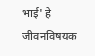भाई' हे जीवनविषयक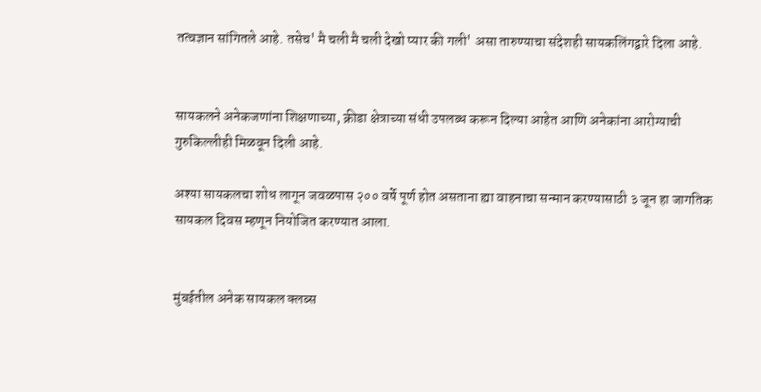तत्वज्ञान सांगितले आहे. तसेच' मै चली मै चली देखो प्यार की गली' असा तारुण्याचा संदेशही सायकलिंगद्वारे दिला आहे.


सायकलने अनेकजणांना शिक्षणाच्या, क्रीडा क्षेत्राच्या संधी उपलब्ध करून दिल्या आहेत आणि अनेकांना आरोग्याची गुरुकिल्लीही मिळवून दिली आहे.

अश्या सायकलचा शोध लागून जवळपास २०० वर्षे पूर्ण होत असताना ह्या वाहनाचा सन्मान करण्यासाठी ३ जून हा जागतिक सायकल दिवस म्हणून नियोजित करण्यात आला.


मुंबईतील अनेक सायकल क्लब्स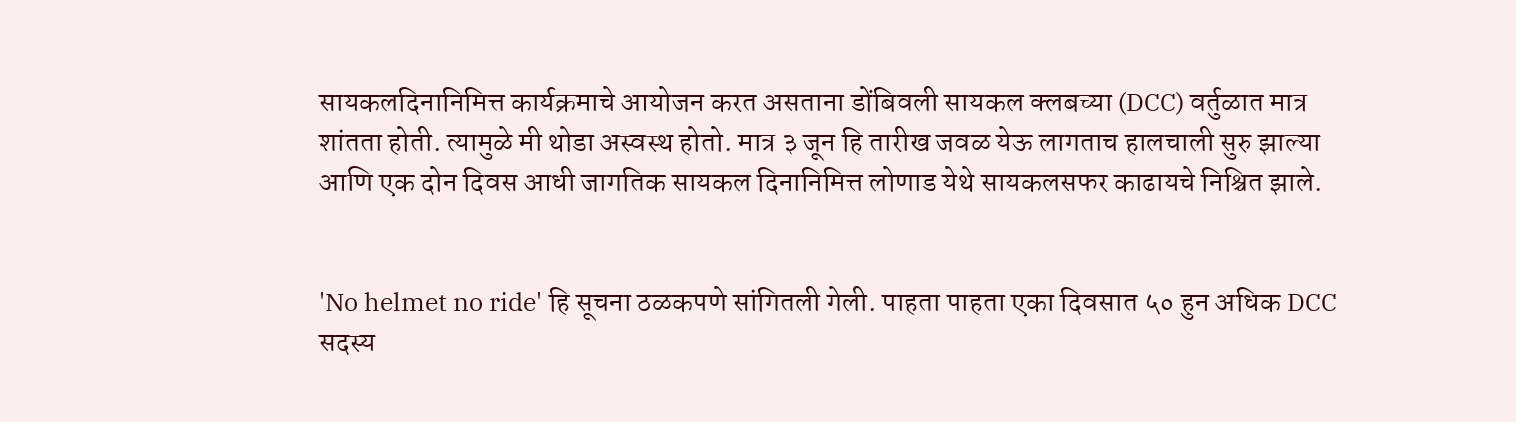सायकलदिनानिमित्त कार्यक्रमाचे आयोजन करत असताना डोंबिवली सायकल क्लबच्या (DCC) वर्तुळात मात्र शांतता होती. त्यामुळे मी थोडा अस्वस्थ होतो. मात्र ३ जून हि तारीख जवळ येऊ लागताच हालचाली सुरु झाल्या आणि एक दोन दिवस आधी जागतिक सायकल दिनानिमित्त लोणाड येथे सायकलसफर काढायचे निश्चित झाले.


'No helmet no ride' हि सूचना ठळकपणे सांगितली गेली. पाहता पाहता एका दिवसात ५० हुन अधिक DCC सदस्य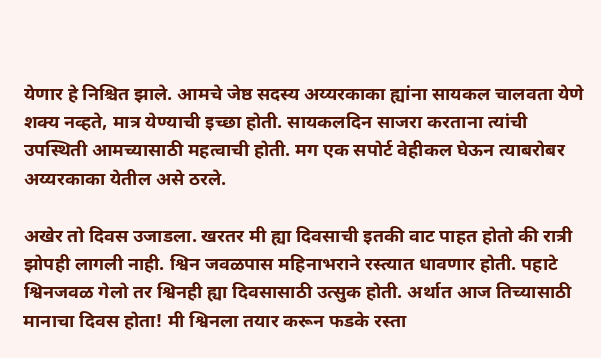येणार हे निश्चित झाले. आमचे जेष्ठ सदस्य अय्यरकाका ह्यांना सायकल चालवता येणे शक्य नव्हते, मात्र येण्याची इच्छा होती. सायकलदिन साजरा करताना त्यांची उपस्थिती आमच्यासाठी महत्वाची होती. मग एक सपोर्ट वेहीकल घेऊन त्याबरोबर अय्यरकाका येतील असे ठरले.

अखेर तो दिवस उजाडला. खरतर मी ह्या दिवसाची इतकी वाट पाहत होतो की रात्री झोपही लागली नाही. श्विन जवळपास महिनाभराने रस्त्यात धावणार होती. पहाटे श्विनजवळ गेलो तर श्विनही ह्या दिवसासाठी उत्सुक होती. अर्थात आज तिच्यासाठी मानाचा दिवस होता! मी श्विनला तयार करून फडके रस्ता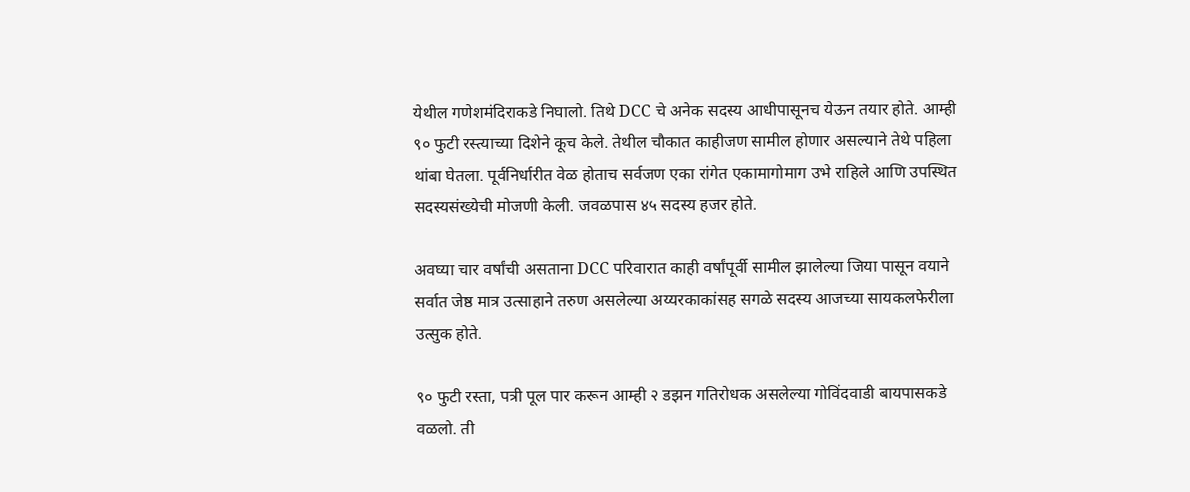येथील गणेशमंदिराकडे निघालो. तिथे DCC चे अनेक सदस्य आधीपासूनच येऊन तयार होते. आम्ही ९० फुटी रस्त्याच्या दिशेने कूच केले. तेथील चौकात काहीजण सामील होणार असल्याने तेथे पहिला थांबा घेतला. पूर्वनिर्धारीत वेळ होताच सर्वजण एका रांगेत एकामागोमाग उभे राहिले आणि उपस्थित सदस्यसंख्येची मोजणी केली. जवळपास ४५ सदस्य हजर होते.

अवघ्या चार वर्षांची असताना DCC परिवारात काही वर्षांपूर्वी सामील झालेल्या जिया पासून वयाने सर्वात जेष्ठ मात्र उत्साहाने तरुण असलेल्या अय्यरकाकांसह सगळे सदस्य आजच्या सायकलफेरीला उत्सुक होते.

९० फुटी रस्ता, पत्री पूल पार करून आम्ही २ डझन गतिरोधक असलेल्या गोविंदवाडी बायपासकडे वळलो. ती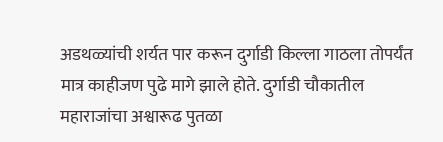अडथळ्यांची शर्यत पार करून दुर्गाडी किल्ला गाठला तोपर्यंत मात्र काहीजण पुढे मागे झाले होते. दुर्गाडी चौकातील महाराजांचा अश्वारूढ पुतळा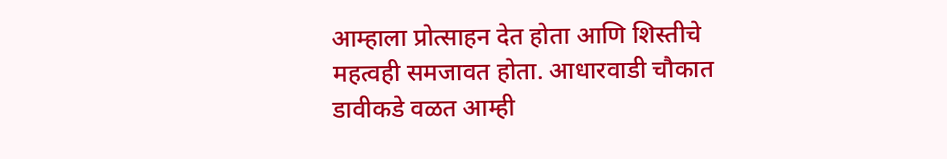आम्हाला प्रोत्साहन देत होता आणि शिस्तीचे महत्वही समजावत होता. आधारवाडी चौकात डावीकडे वळत आम्ही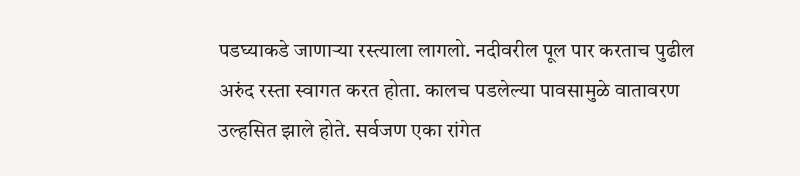पडघ्याकडे जाणाऱ्या रस्त्याला लागलो. नदीवरील पूल पार करताच पुढील अरुंद रस्ता स्वागत करत होता. कालच पडलेल्या पावसामुळे वातावरण उल्हसित झाले होते. सर्वजण एका रांगेत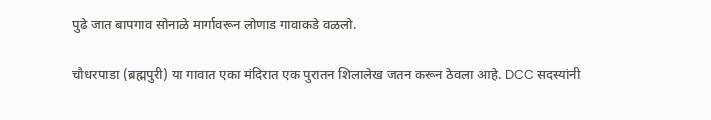पुढे जात बापगाव सोनाळे मार्गावरून लोणाड गावाकडे वळलो.

चौधरपाडा (ब्रह्मपुरी) या गावात एका मंदिरात एक पुरातन शिलालेख जतन करून ठेवला आहे. DCC सदस्यांनी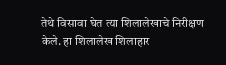तेथे विसावा घेत त्या शिलालेखाचे निरीक्षण केले. हा शिलालेख शिलाहार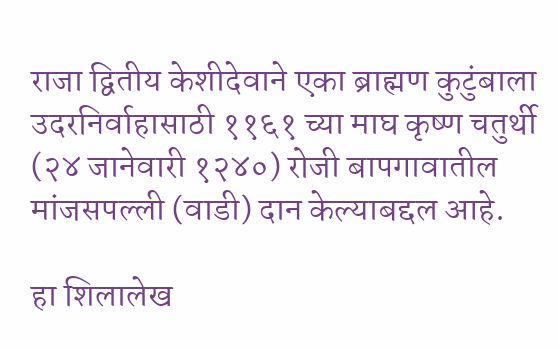राजा द्वितीय केशीदेवाने एका ब्राह्मण कुटुंबाला उदरनिर्वाहासाठी ११६१ च्या माघ कृष्ण चतुर्थी (२४ जानेवारी १२४०) रोजी बापगावातील मांजसपल्ली (वाडी) दान केल्याबद्दल आहे.

हा शिलालेख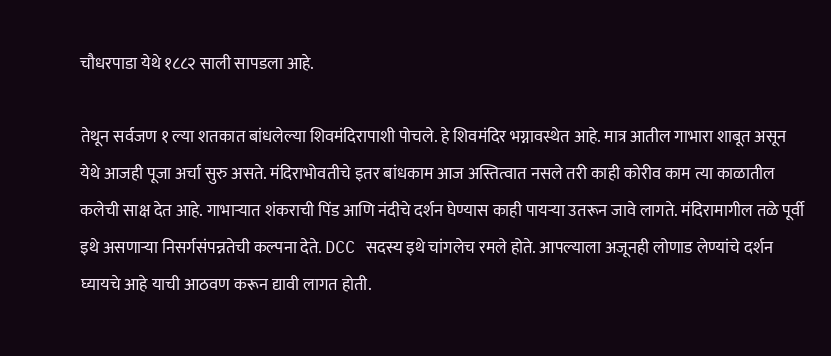चौधरपाडा येथे १८८२ साली सापडला आहे.

तेथून सर्वजण १ ल्या शतकात बांधलेल्या शिवमंदिरापाशी पोचले. हे शिवमंदिर भग्नावस्थेत आहे. मात्र आतील गाभारा शाबूत असून येथे आजही पूजा अर्चा सुरु असते. मंदिराभोवतीचे इतर बांधकाम आज अस्तित्वात नसले तरी काही कोरीव काम त्या काळातील कलेची साक्ष देत आहे. गाभाऱ्यात शंकराची पिंड आणि नंदीचे दर्शन घेण्यास काही पायऱ्या उतरून जावे लागते. मंदिरामागील तळे पूर्वी इथे असणाऱ्या निसर्गसंपन्नतेची कल्पना देते. DCC सदस्य इथे चांगलेच रमले होते. आपल्याला अजूनही लोणाड लेण्यांचे दर्शन घ्यायचे आहे याची आठवण करून द्यावी लागत होती.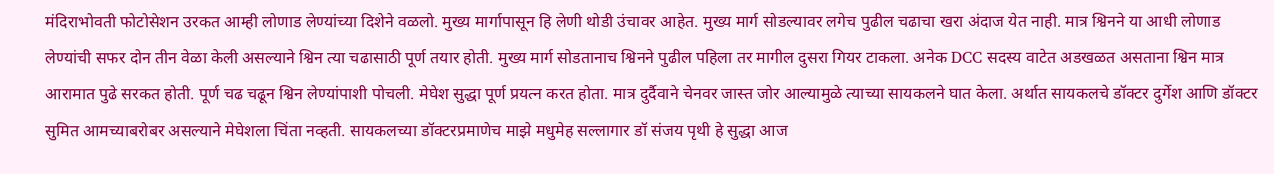मंदिराभोवती फोटोसेशन उरकत आम्ही लोणाड लेण्यांच्या दिशेने वळलो. मुख्य मार्गापासून हि लेणी थोडी उंचावर आहेत. मुख्य मार्ग सोडल्यावर लगेच पुढील चढाचा खरा अंदाज येत नाही. मात्र श्विनने या आधी लोणाड लेण्यांची सफर दोन तीन वेळा केली असल्याने श्विन त्या चढासाठी पूर्ण तयार होती. मुख्य मार्ग सोडतानाच श्विनने पुढील पहिला तर मागील दुसरा गियर टाकला. अनेक DCC सदस्य वाटेत अडखळत असताना श्विन मात्र आरामात पुढे सरकत होती. पूर्ण चढ चढून श्विन लेण्यांपाशी पोचली. मेघेश सुद्धा पूर्ण प्रयत्न करत होता. मात्र दुर्दैवाने चेनवर जास्त जोर आल्यामुळे त्याच्या सायकलने घात केला. अर्थात सायकलचे डॉक्टर दुर्गेश आणि डॉक्टर सुमित आमच्याबरोबर असल्याने मेघेशला चिंता नव्हती. सायकलच्या डॉक्टरप्रमाणेच माझे मधुमेह सल्लागार डॉ संजय पृथी हे सुद्धा आज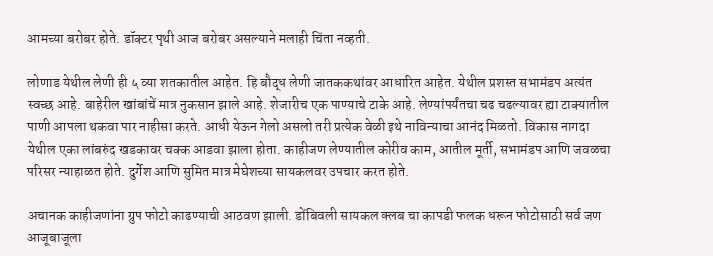आमच्या बरोबर होते. डॉक्टर पृथी आज बरोबर असल्याने मलाही चिंता नव्हती.

लोणाड येथील लेणी ही ५ व्या शतकातील आहेत. हि बौद्ध लेणी जातककथांवर आधारित आहेत. येथील प्रशस्त सभामंडप अत्यंत स्वच्छ आहे. बाहेरील खांबांचें मात्र नुकसान झाले आहे. शेजारीच एक पाण्याचे टाके आहे. लेण्यांपर्यंतचा चढ चढल्यावर ह्या टाक्यातील पाणी आपला थकवा पार नाहीसा करते. आधी येऊन गेलो असलो तरी प्रत्येक वेळी इथे नाविन्याचा आनंद मिळतो. विकास नागदा येथील एका लांबरुंद खडकावर चक्क आडवा झाला होता. काहीजण लेण्यातील कोरीव काम, आतील मूर्ती, सभामंडप आणि जवळचा परिसर न्याहाळत होते. दुर्गेश आणि सुमित मात्र मेघेशच्या सायकलवर उपचार करत होते.

अचानक काहीजणांना ग्रुप फोटो काढण्याची आठवण झाली. डोंबिवली सायकल क्लब चा कापडी फलक धरून फोटोसाठी सर्व जण आजूबाजूला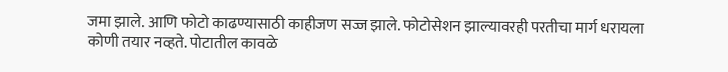जमा झाले. आणि फोटो काढण्यासाठी काहीजण सज्ज झाले. फोटोसेशन झाल्यावरही परतीचा मार्ग धरायला कोणी तयार नव्हते. पोटातील कावळे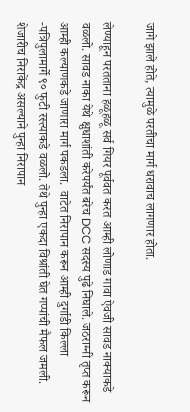जागे झाले होते, त्यामुळे परतीचा मार्ग धरावाच लागणार होता.

लेण्याहून परतताना हळूहळू सर्व गियर पूर्ववत करत आम्ही लोणाड गावा ऐवजी सावड नाक्याकडे वळलो. सावड नाका येथे क्षुधाशांती करेपर्यंत बरेच DCC सदस्य पुढे निघाले. जठराग्नी तृप्त करून आम्ही कल्याणकडे जाणारा मार्ग पकडला.  वाटेत निरापान करून आम्ही दुर्गाडी किल्ला -पत्रिपुलामार्गे ९० फुटी रस्त्याकडे वळलो. तेथे पुन्हा एकदा विश्रांती घेत गप्पांची मैफल जमली. शेजारीच निराकेंद्र असल्याने पुन्हा निरापान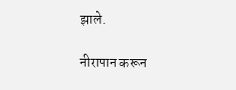झाले.

नीरापान करून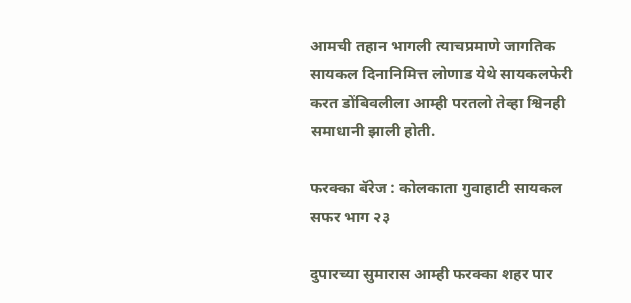आमची तहान भागली त्याचप्रमाणे जागतिक सायकल दिनानिमित्त लोणाड येथे सायकलफेरी करत डोंबिवलीला आम्ही परतलो तेव्हा श्विनही समाधानी झाली होती.

फरक्का बॅरेज : कोलकाता गुवाहाटी सायकल सफर भाग २३

दुपारच्या सुमारास आम्ही फरक्का शहर पार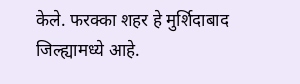केले. फरक्का शहर हे मुर्शिदाबाद जिल्ह्यामध्ये आहे.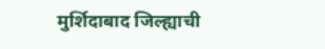मुर्शिदाबाद जिल्ह्याची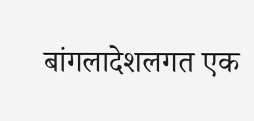बांगलादेशलगत एक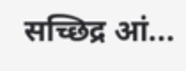सच्छिद्र आं...